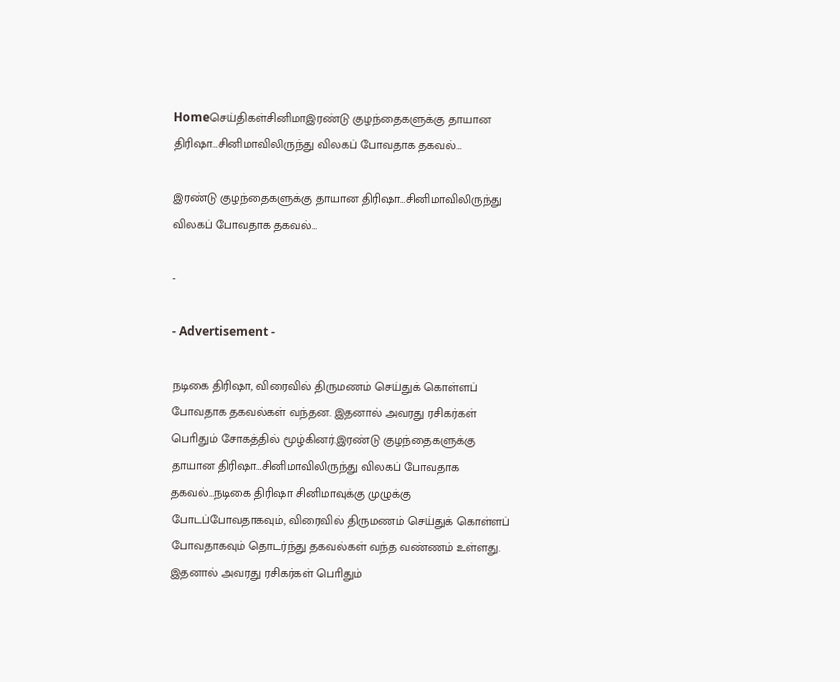Homeசெய்திகள்சினிமாஇரண்டு குழந்தைகளுக்கு தாயான திரிஷா…சினிமாவிலிருந்து விலகப் போவதாக தகவல்…

இரண்டு குழந்தைகளுக்கு தாயான திரிஷா…சினிமாவிலிருந்து விலகப் போவதாக தகவல்…

-

- Advertisement -

நடிகை திரிஷா, விரைவில் திருமணம் செய்துக் கொள்ளப் போவதாக தகவல்கள் வந்தன. இதனால் அவரது ரசிகர்கள் பொிதும் சோகத்தில் மூழ்கினர்.இரண்டு குழந்தைகளுக்கு தாயான திரிஷா…சினிமாவிலிருந்து விலகப் போவதாக தகவல்…நடிகை திரிஷா சினிமாவுக்கு முழுக்கு போடப்போவதாகவும், விரைவில் திருமணம் செய்துக் கொள்ளப் போவதாகவும் தொடர்ந்து தகவல்கள் வந்த வண்ணம் உள்ளது. இதனால் அவரது ரசிகர்கள் பொிதும்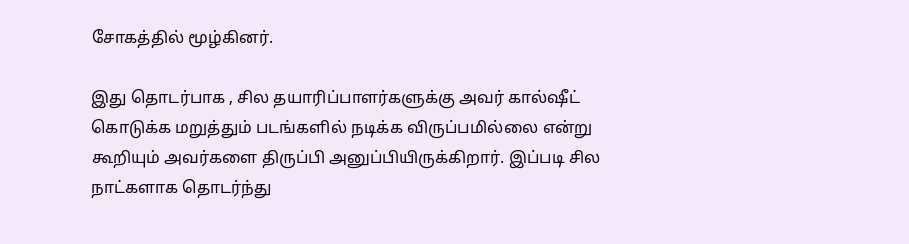சோகத்தில் மூழ்கினர்.

இது தொடர்பாக , சில தயாரிப்பாளர்களுக்கு அவர் கால்ஷீட் கொடுக்க மறுத்தும் படங்களில் நடிக்க விருப்பமில்லை என்று கூறியும் அவர்களை திருப்பி அனுப்பியிருக்கிறார். இப்படி சில நாட்களாக தொடர்ந்து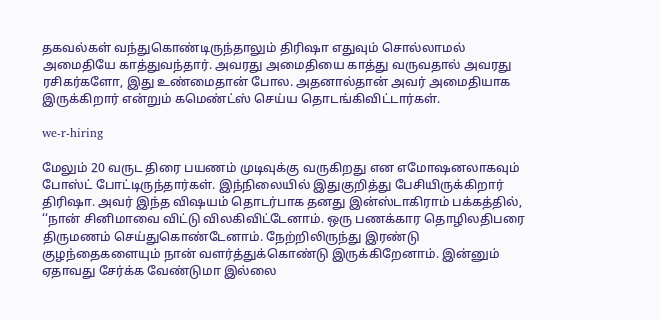தகவல்கள் வந்துகொண்டிருந்தாலும் திரிஷா எதுவும் சொல்லாமல் அமைதியே காத்துவந்தார். அவரது அமைதியை காத்து வருவதால் அவரது ரசிகர்களோ, இது உண்மைதான் போல. அதனால்தான் அவர் அமைதியாக இருக்கிறார் என்றும் கமெண்ட்ஸ் செய்ய தொடங்கிவிட்டார்கள்.

we-r-hiring

மேலும் 20 வருட திரை பயணம் முடிவுக்கு வருகிறது என எமோஷனலாகவும் போஸ்ட் போட்டிருந்தார்கள். இந்நிலையில் இதுகுறித்து பேசியிருக்கிறார் திரிஷா. அவர் இந்த விஷயம் தொடர்பாக தனது இன்ஸ்டாகிராம் பக்கத்தில், ‘‘நான் சினிமாவை விட்டு விலகிவிட்டேனாம். ஒரு பணக்கார தொழிலதிபரை திருமணம் செய்துகொண்டேனாம். நேற்றிலிருந்து இரண்டு குழந்தைகளையும் நான் வளர்த்துக்கொண்டு இருக்கிறேனாம். இன்னும் ஏதாவது சேர்க்க வேண்டுமா இல்லை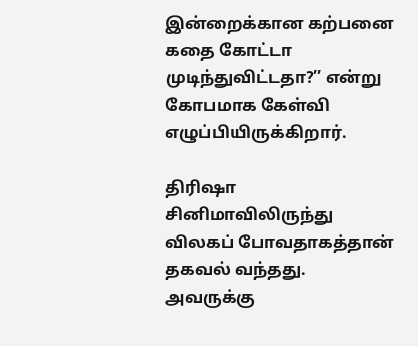இன்றைக்கான கற்பனை கதை கோட்டா முடிந்துவிட்டதா?’’ என்று கோபமாக கேள்வி எழுப்பியிருக்கிறார்.

திரிஷா சினிமாவிலிருந்து விலகப் போவதாகத்தான் தகவல் வந்தது. அவருக்கு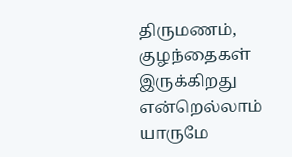திருமணம், குழந்தைகள் இருக்கிறது என்றெல்லாம் யாருமே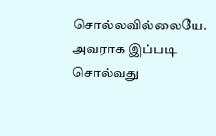சொல்லவில்லையே. அவராக இப்படி சொல்வது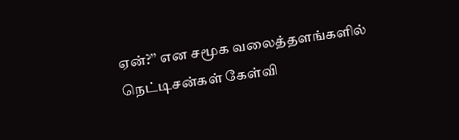ஏன்?’’ என சமூக வலைத்தளங்களில் நெட்டிசன்கள் கேள்வி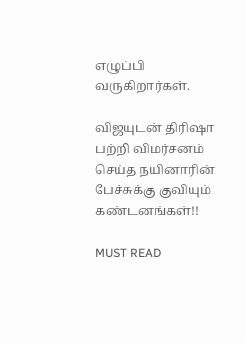எழுப்பி வருகிறார்கள்.

விஜயுடன் திரிஷா பற்றி விமர்சனம் செய்த நயினாரின் பேச்சுக்கு குவியும் கண்டனங்கள்!!

MUST READ